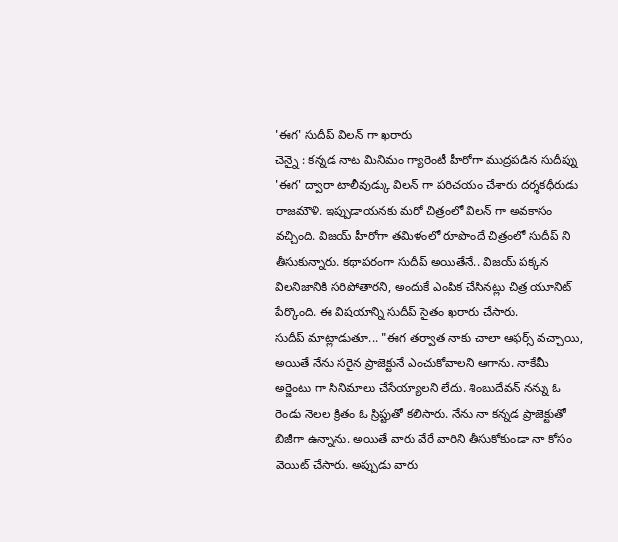'ఈగ' సుదీప్ విలన్ గా ఖరారు
చెన్నై : కన్నడ నాట మినిమం గ్యారెంటీ హీరోగా ముద్రపడిన సుదీప్ను 'ఈగ' ద్వారా టాలీవుడ్కు విలన్ గా పరిచయం చేశారు దర్శకధీరుడు రాజమౌళి. ఇప్పుడాయనకు మరో చిత్రంలో విలన్ గా అవకాసం వచ్చింది. విజయ్ హీరోగా తమిళంలో రూపొందే చిత్రంలో సుదీప్ ని తీసుకున్నారు. కథాపరంగా సుదీప్ అయితేనే.. విజయ్ పక్కన విలనిజానికి సరిపోతారని, అందుకే ఎంపిక చేసినట్లు చిత్ర యూనిట్ పేర్కొంది. ఈ విషయాన్ని సుదీప్ సైతం ఖరారు చేసారు.
సుదీప్ మాట్లాడుతూ... "ఈగ తర్వాత నాకు చాలా ఆఫర్స్ వచ్చాయి, అయితే నేను సరైన ప్రాజెక్టునే ఎంచుకోవాలని ఆగాను. నాకేమీ అర్జెంటు గా సినిమాలు చేసేయ్యాలని లేదు. శింబుదేవన్ నన్ను ఓ రెండు నెలల క్రితం ఓ స్రిప్టుతో కలిసారు. నేను నా కన్నడ ప్రాజెక్టుతో బిజీగా ఉన్నాను. అయితే వారు వేరే వారిని తీసుకోకుండా నా కోసం వెయిట్ చేసారు. అప్పుడు వారు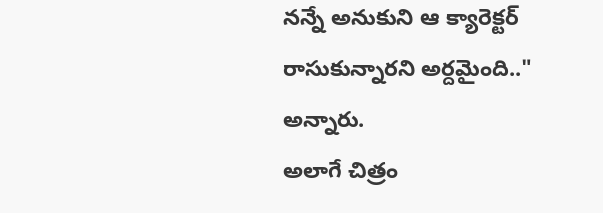నన్నే అనుకుని ఆ క్యారెక్టర్ రాసుకున్నారని అర్దమైంది.." అన్నారు.
అలాగే చిత్రం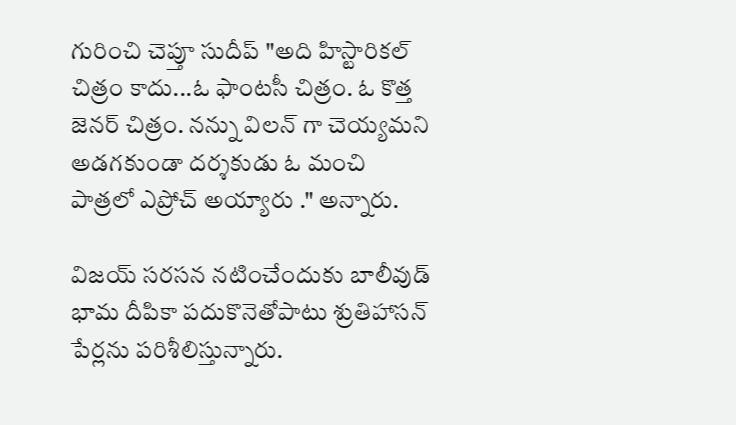గురించి చెప్తూ సుదీప్ "అది హిస్టారికల్ చిత్రం కాదు...ఓ ఫాంటసీ చిత్రం. ఓ కొత్త జెనర్ చిత్రం. నన్ను విలన్ గా చెయ్యమని అడగకుండా దర్శకుడు ఓ మంచి పాత్రలో ఎప్రోచ్ అయ్యారు ." అన్నారు.

విజయ్ సరసన నటించేందుకు బాలీవుడ్ భామ దీపికా పదుకొనెతోపాటు శ్రుతిహాసన్ పేర్లను పరిశీలిస్తున్నారు.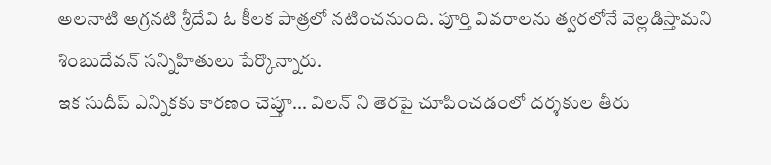అలనాటి అగ్రనటి శ్రీదేవి ఓ కీలక పాత్రలో నటించనుంది. పూర్తి వివరాలను త్వరలోనే వెల్లడిస్తామని శింబుదేవన్ సన్నిహితులు పేర్కొన్నారు.
ఇక సుదీప్ ఎన్నికకు కారణం చెప్తూ... విలన్ ని తెరపై చూపించడంలో దర్శకుల తీరు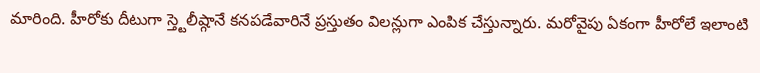మారింది. హీరోకు దీటుగా స్త్టెలీష్గానే కనపడేవారినే ప్రస్తుతం విలన్లుగా ఎంపిక చేస్తున్నారు. మరోవైపు ఏకంగా హీరోలే ఇలాంటి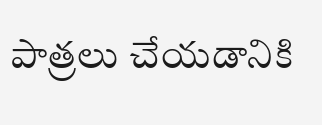పాత్రలు చేయడానికి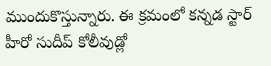ముందుకొస్తున్నారు. ఈ క్రమంలో కన్నడ స్టార్ హీరో సుదీప్ కోలీవుడ్లో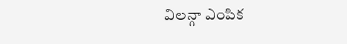విలన్గా ఎంపిక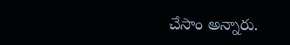చేసాం అన్నారు.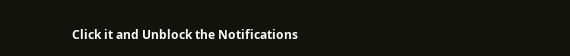Click it and Unblock the Notifications